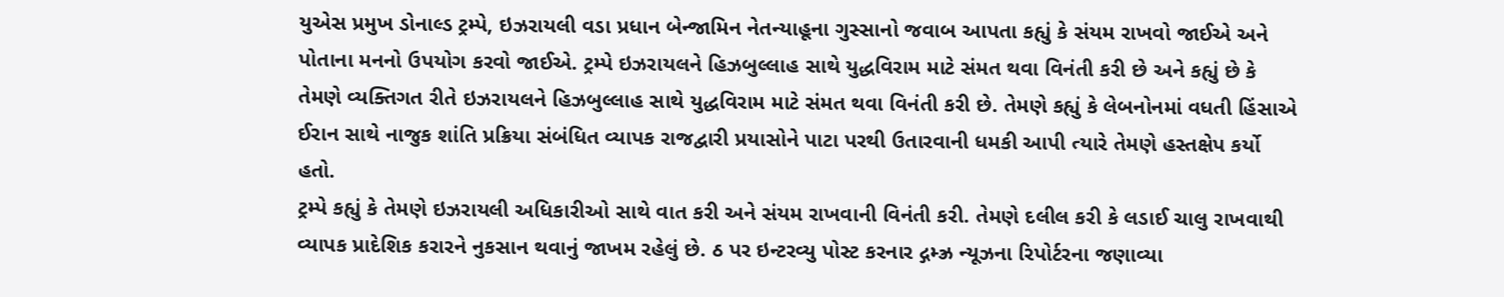યુએસ પ્રમુખ ડોનાલ્ડ ટ્રમ્પે, ઇઝરાયલી વડા પ્રધાન બેન્જામિન નેતન્યાહૂના ગુસ્સાનો જવાબ આપતા કહ્યું કે સંયમ રાખવો જાઈએ અને પોતાના મનનો ઉપયોગ કરવો જાઈએ. ટ્રમ્પે ઇઝરાયલને હિઝબુલ્લાહ સાથે યુદ્ધવિરામ માટે સંમત થવા વિનંતી કરી છે અને કહ્યું છે કે તેમણે વ્યક્તિગત રીતે ઇઝરાયલને હિઝબુલ્લાહ સાથે યુદ્ધવિરામ માટે સંમત થવા વિનંતી કરી છે. તેમણે કહ્યું કે લેબનોનમાં વધતી હિંસાએ ઈરાન સાથે નાજુક શાંતિ પ્રક્રિયા સંબંધિત વ્યાપક રાજદ્વારી પ્રયાસોને પાટા પરથી ઉતારવાની ધમકી આપી ત્યારે તેમણે હસ્તક્ષેપ કર્યો હતો.
ટ્રમ્પે કહ્યું કે તેમણે ઇઝરાયલી અધિકારીઓ સાથે વાત કરી અને સંયમ રાખવાની વિનંતી કરી. તેમણે દલીલ કરી કે લડાઈ ચાલુ રાખવાથી વ્યાપક પ્રાદેશિક કરારને નુકસાન થવાનું જાખમ રહેલું છે. ઠ પર ઇન્ટરવ્યુ પોસ્ટ કરનાર દ્ગમ્ઝ્ર ન્યૂઝના રિપોર્ટરના જણાવ્યા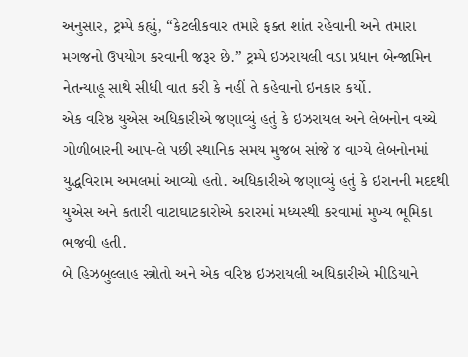અનુસાર, ટ્રમ્પે કહ્યું, “કેટલીકવાર તમારે ફક્ત શાંત રહેવાની અને તમારા મગજનો ઉપયોગ કરવાની જરૂર છે.” ટ્રમ્પે ઇઝરાયલી વડા પ્રધાન બેન્જામિન નેતન્યાહૂ સાથે સીધી વાત કરી કે નહીં તે કહેવાનો ઇનકાર કર્યો.
એક વરિષ્ઠ યુએસ અધિકારીએ જણાવ્યું હતું કે ઇઝરાયલ અને લેબનોન વચ્ચે ગોળીબારની આપ-લે પછી સ્થાનિક સમય મુજબ સાંજે ૪ વાગ્યે લેબનોનમાં યુદ્ધવિરામ અમલમાં આવ્યો હતો. અધિકારીએ જણાવ્યું હતું કે ઇરાનની મદદથી યુએસ અને કતારી વાટાઘાટકારોએ કરારમાં મધ્યસ્થી કરવામાં મુખ્ય ભૂમિકા ભજવી હતી.
બે હિઝબુલ્લાહ સ્ત્રોતો અને એક વરિષ્ઠ ઇઝરાયલી અધિકારીએ મીડિયાને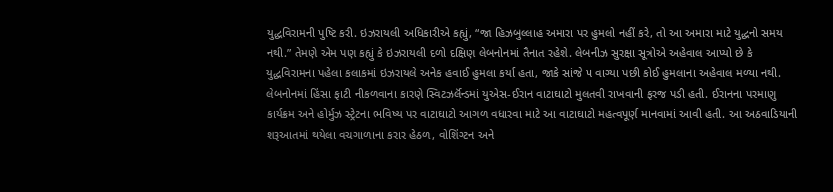યુદ્ધવિરામની પુષ્ટિ કરી. ઇઝરાયલી અધિકારીએ કહ્યું, “જા હિઝબુલ્લાહ અમારા પર હુમલો નહીં કરે, તો આ અમારા માટે યુદ્ધનો સમય નથી.” તેમણે એમ પણ કહ્યું કે ઇઝરાયલી દળો દક્ષિણ લેબનોનમાં તૈનાત રહેશે. લેબનીઝ સુરક્ષા સૂત્રોએ અહેવાલ આપ્યો છે કે યુદ્ધવિરામના પહેલા કલાકમાં ઇઝરાયલે અનેક હવાઈ હુમલા કર્યા હતા, જાકે સાંજે ૫ વાગ્યા પછી કોઈ હુમલાના અહેવાલ મળ્યા નથી.
લેબનોનમાં હિંસા ફાટી નીકળવાના કારણે સ્વિટઝર્લૅન્ડમાં યુએસ-ઈરાન વાટાઘાટો મુલતવી રાખવાની ફરજ પડી હતી. ઈરાનના પરમાણુ કાર્યક્રમ અને હોર્મુઝ સ્ટ્રેટના ભવિષ્ય પર વાટાઘાટો આગળ વધારવા માટે આ વાટાઘાટો મહત્વપૂર્ણ માનવામાં આવી હતી. આ અઠવાડિયાની શરૂઆતમાં થયેલા વચગાળાના કરાર હેઠળ, વોશિંગ્ટન અને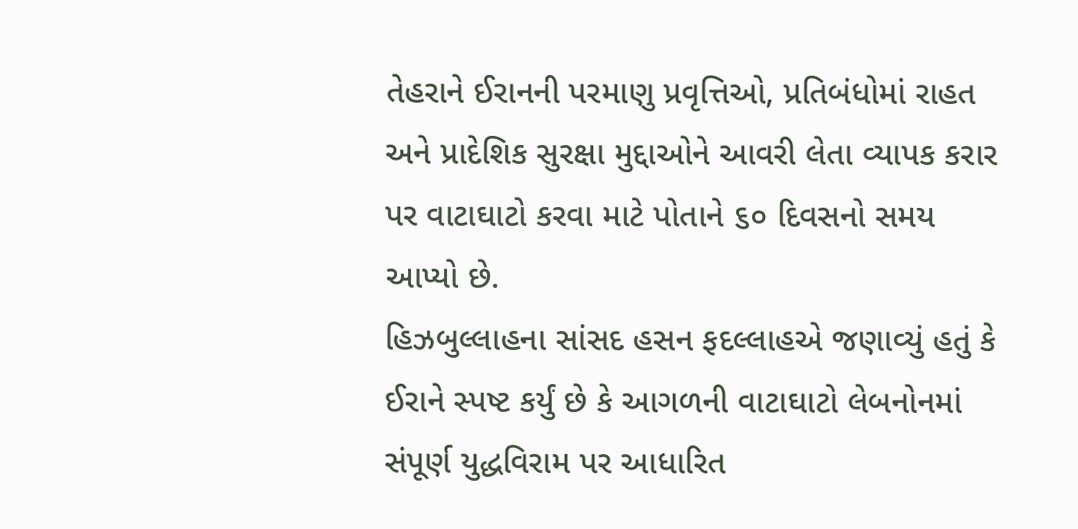તેહરાને ઈરાનની પરમાણુ પ્રવૃત્તિઓ, પ્રતિબંધોમાં રાહત અને પ્રાદેશિક સુરક્ષા મુદ્દાઓને આવરી લેતા વ્યાપક કરાર પર વાટાઘાટો કરવા માટે પોતાને ૬૦ દિવસનો સમય આપ્યો છે.
હિઝબુલ્લાહના સાંસદ હસન ફદલ્લાહએ જણાવ્યું હતું કે ઈરાને સ્પષ્ટ કર્યું છે કે આગળની વાટાઘાટો લેબનોનમાં સંપૂર્ણ યુદ્ધવિરામ પર આધારિત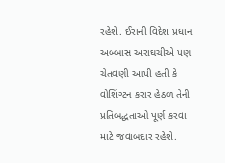રહેશે. ઈરાની વિદેશ પ્રધાન અબ્બાસ અરાઘચીએ પણ ચેતવણી આપી હતી કે વોશિંગ્ટન કરાર હેઠળ તેની પ્રતિબદ્ધતાઓ પૂર્ણ કરવા માટે જવાબદાર રહેશે.